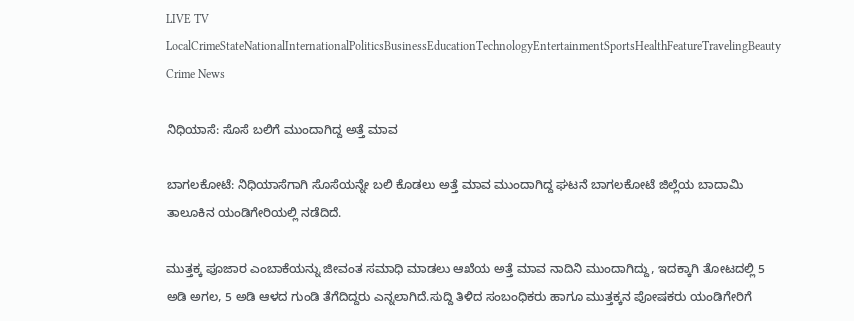LIVE TV LocalCrimeStateNationalInternationalPoliticsBusinessEducationTechnologyEntertainmentSportsHealthFeatureTravelingBeauty
Crime News

ನಿಧಿಯಾಸೆ: ಸೊಸೆ ಬಲಿಗೆ ಮುಂದಾಗಿದ್ದ ಅತ್ತೆ ಮಾವ

ಬಾಗಲಕೋಟೆ: ನಿಧಿಯಾಸೆಗಾಗಿ ಸೊಸೆಯನ್ನೇ ಬಲಿ ಕೊಡಲು ಅತ್ತೆ ಮಾವ ಮುಂದಾಗಿದ್ದ ಘಟನೆ ಬಾಗಲಕೋಟೆ ಜಿಲ್ಲೆಯ ಬಾದಾಮಿ ತಾಲೂಕಿನ ಯಂಡಿಗೇರಿಯಲ್ಲಿ ನಡೆದಿದೆ.

ಮುತ್ತಕ್ಕ ಪೂಜಾರ ಎಂಬಾಕೆಯನ್ನು ಜೀವಂತ ಸಮಾಧಿ ಮಾಡಲು ಆಖೆಯ ಅತ್ತೆ ಮಾವ ನಾದಿನಿ ಮುಂದಾಗಿದ್ದು, ಇದಕ್ಕಾಗಿ ತೋಟದಲ್ಲಿ 5 ಅಡಿ ಅಗಲ, 5 ಅಡಿ ಆಳದ ಗುಂಡಿ ತೆಗೆದಿದ್ದರು ಎನ್ನಲಾಗಿದೆ.ಸುದ್ದಿ ತಿಳಿದ ಸಂಬಂಧಿಕರು ಹಾಗೂ ಮುತ್ತಕ್ಕನ ಪೋಷಕರು ಯಂಡಿಗೇರಿಗೆ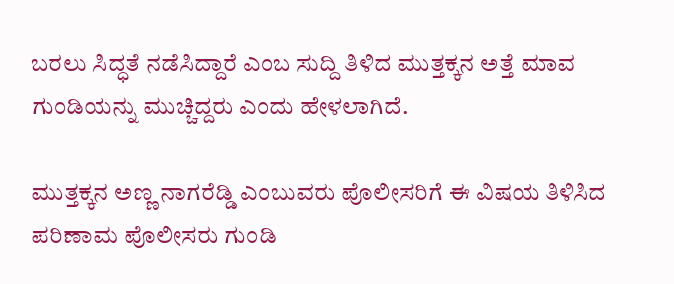ಬರಲು ಸಿದ್ಧತೆ ನಡೆಸಿದ್ದಾರೆ ಎಂಬ ಸುದ್ದಿ ತಿಳಿದ ಮುತ್ತಕ್ಕನ ಅತ್ತೆ ಮಾವ ಗುಂಡಿಯನ್ನು ಮುಚ್ಚಿದ್ದರು ಎಂದು ಹೇಳಲಾಗಿದೆ.

ಮುತ್ತಕ್ಕನ ಅಣ್ಣ ನಾಗರೆಡ್ಡಿ ಎಂಬುವರು ಪೊಲೀಸರಿಗೆ ಈ ವಿಷಯ ತಿಳಿಸಿದ ಪರಿಣಾಮ ಪೊಲೀಸರು ಗುಂಡಿ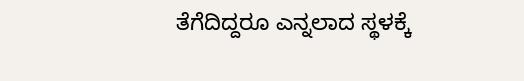ತೆಗೆದಿದ್ದರೂ ಎನ್ನಲಾದ ಸ್ಥಳಕ್ಕೆ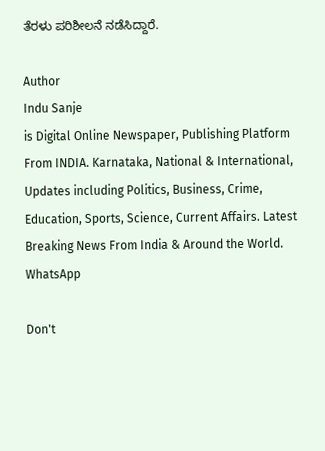ತೆರಳು ಪರಿಶೀಲನೆ ನಡೆಸಿದ್ದಾರೆ.

Author
Indu Sanje
is Digital Online Newspaper, Publishing Platform From INDIA. Karnataka, National & International, Updates including Politics, Business, Crime, Education, Sports, Science, Current Affairs. Latest Breaking News From India & Around the World.
WhatsApp

Don't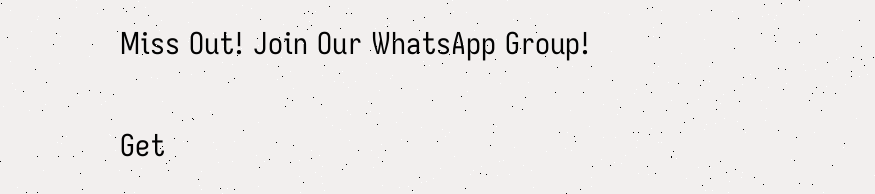Miss Out! Join Our WhatsApp Group!

Get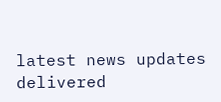latest news updates delivered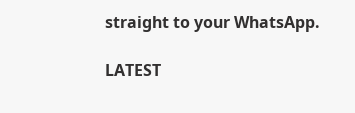straight to your WhatsApp.

LATEST